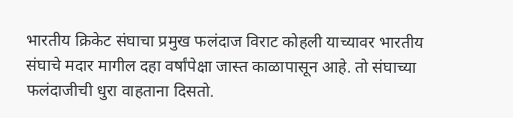भारतीय क्रिकेट संघाचा प्रमुख फलंदाज विराट कोहली याच्यावर भारतीय संघाचे मदार मागील दहा वर्षांपेक्षा जास्त काळापासून आहे. तो संघाच्या फलंदाजीची धुरा वाहताना दिसतो.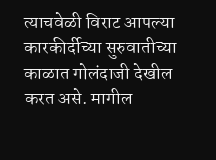त्याचवेळी विराट आपल्या कारकीर्दीच्या सुरुवातीच्या काळात गोलंदाजी देखील करत असे. मागील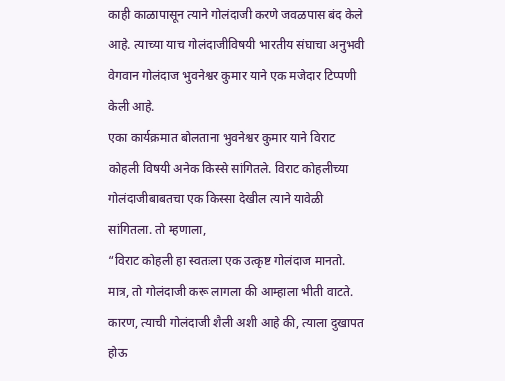काही काळापासून त्याने गोलंदाजी करणे जवळपास बंद केले आहे. त्याच्या याच गोलंदाजीविषयी भारतीय संघाचा अनुभवी वेगवान गोलंदाज भुवनेश्वर कुमार याने एक मजेदार टिप्पणी केली आहे.
एका कार्यक्रमात बोलताना भुवनेश्वर कुमार याने विराट कोहली विषयी अनेक किस्से सांगितले. विराट कोहलीच्या गोलंदाजीबाबतचा एक किस्सा देखील त्याने यावेळी सांगितला. तो म्हणाला,
“विराट कोहली हा स्वतःला एक उत्कृष्ट गोलंदाज मानतो. मात्र, तो गोलंदाजी करू लागला की आम्हाला भीती वाटते. कारण, त्याची गोलंदाजी शैली अशी आहे की, त्याला दुखापत होऊ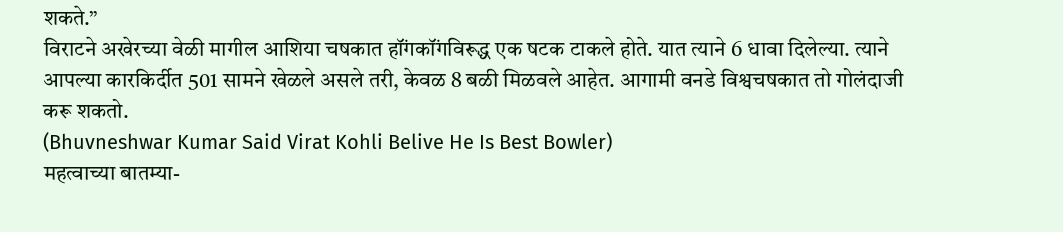शकते.”
विराटने अखेरच्या वेळी मागील आशिया चषकात हॉंगकॉंगविरूद्ध एक षटक टाकले होते. यात त्याने 6 धावा दिलेल्या. त्याने आपल्या कारकिर्दीत 501 सामने खेळले असले तरी, केवळ 8 बळी मिळवले आहेत. आगामी वनडे विश्वचषकात तो गोलंदाजी करू शकतो.
(Bhuvneshwar Kumar Said Virat Kohli Belive He Is Best Bowler)
महत्वाच्या बातम्या-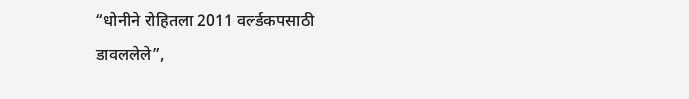“धोनीने रोहितला 2011 वर्ल्डकपसाठी डावललेले”,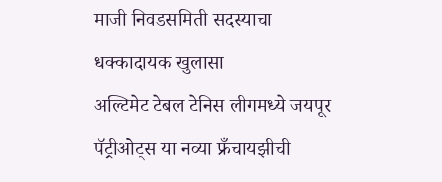माजी निवडसमिती सदस्याचा धक्कादायक खुलासा
अल्टिमेट टेबल टेनिस लीगमध्ये जयपूर पॅट्रीओट्स या नव्या फ्रँचायझीची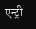एन्ट्री